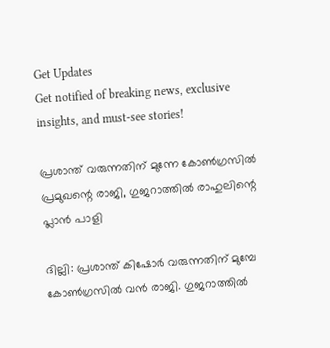Get Updates
Get notified of breaking news, exclusive insights, and must-see stories!

പ്രശാന്ത് വരുന്നതിന് മുന്നേ കോണ്‍ഗ്രസില്‍ പ്രമുഖന്റെ രാജി, ഗുജറാത്തില്‍ രാഹുലിന്റെ പ്ലാന്‍ പാളി

ദില്ലി: പ്രശാന്ത് കിഷോര്‍ വരുന്നതിന് മുമ്പേ കോണ്‍ഗ്രസില്‍ വന്‍ രാജി. ഗുജറാത്തില്‍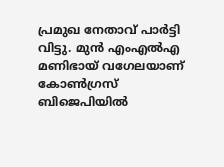പ്രമുഖ നേതാവ് പാര്‍ട്ടി വിട്ടു. മുന്‍ എംഎല്‍എ മണിഭായ് വഗേലയാണ് കോണ്‍ഗ്രസ് ബിജെപിയില്‍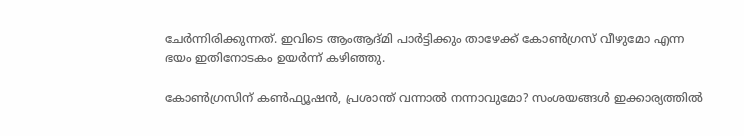ചേര്‍ന്നിരിക്കുന്നത്. ഇവിടെ ആംആദ്മി പാര്‍ട്ടിക്കും താഴേക്ക് കോണ്‍ഗ്രസ് വീഴുമോ എന്ന ഭയം ഇതിനോടകം ഉയര്‍ന്ന് കഴിഞ്ഞു.

കോണ്‍ഗ്രസിന് കണ്‍ഫ്യൂഷന്‍, പ്രശാന്ത് വന്നാല്‍ നന്നാവുമോ? സംശയങ്ങള്‍ ഇക്കാര്യത്തില്‍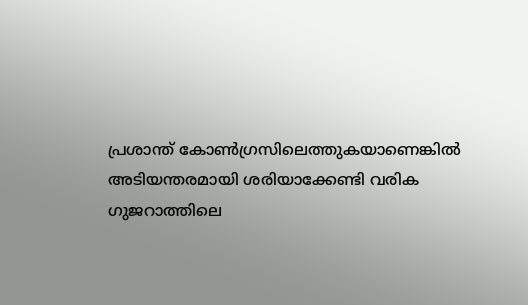പ്രശാന്ത് കോണ്‍ഗ്രസിലെത്തുകയാണെങ്കില്‍ അടിയന്തരമായി ശരിയാക്കേണ്ടി വരിക ഗുജറാത്തിലെ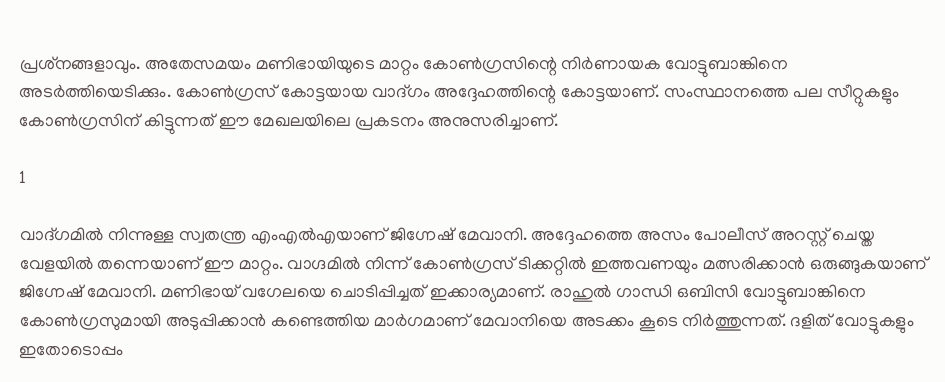പ്രശ്‌നങ്ങളാവും. അതേസമയം മണിഭായിയുടെ മാറ്റം കോണ്‍ഗ്രസിന്റെ നിര്‍ണായക വോട്ടുബാങ്കിനെ അടര്‍ത്തിയെടിക്കും. കോണ്‍ഗ്രസ് കോട്ടയായ വാദ്ഗം അദ്ദേഹത്തിന്റെ കോട്ടയാണ്. സംസ്ഥാനത്തെ പല സീറ്റുകളും കോണ്‍ഗ്രസിന് കിട്ടുന്നത് ഈ മേഖലയിലെ പ്രകടനം അനുസരിച്ചാണ്.

1

വാദ്ഗമില്‍ നിന്നുള്ള സ്വതന്ത്ര എംഎല്‍എയാണ് ജിഗ്നേഷ് മേവാനി. അദ്ദേഹത്തെ അസം പോലീസ് അറസ്റ്റ് ചെയ്ത വേളയില്‍ തന്നെയാണ് ഈ മാറ്റം. വാഗ്ദമില്‍ നിന്ന് കോണ്‍ഗ്രസ് ടിക്കറ്റില്‍ ഇത്തവണയും മത്സരിക്കാന്‍ ഒരുങ്ങുകയാണ് ജിഗ്നേഷ് മേവാനി. മണിഭായ് വഗേലയെ ചൊടിപ്പിച്ചത് ഇക്കാര്യമാണ്. രാഹുല്‍ ഗാന്ധി ഒബിസി വോട്ടുബാങ്കിനെ കോണ്‍ഗ്രസുമായി അടുപ്പിക്കാന്‍ കണ്ടെത്തിയ മാര്‍ഗമാണ് മേവാനിയെ അടക്കം കൂടെ നിര്‍ത്തുന്നത്. ദളിത് വോട്ടുകളും ഇതോടൊപ്പം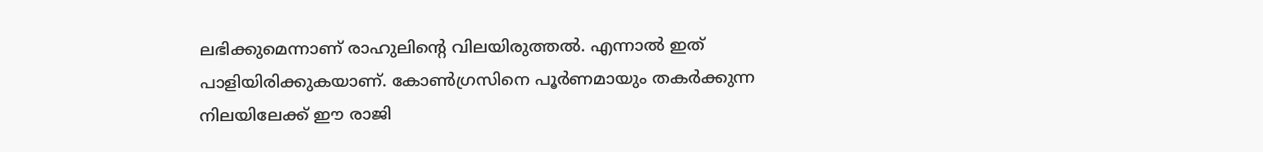ലഭിക്കുമെന്നാണ് രാഹുലിന്റെ വിലയിരുത്തല്‍. എന്നാല്‍ ഇത് പാളിയിരിക്കുകയാണ്. കോണ്‍ഗ്രസിനെ പൂര്‍ണമായും തകര്‍ക്കുന്ന നിലയിലേക്ക് ഈ രാജി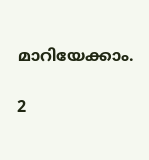മാറിയേക്കാം.

2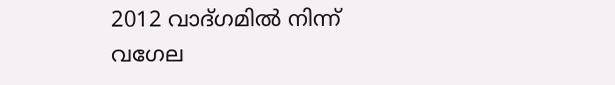2012 വാദ്ഗമില്‍ നിന്ന് വഗേല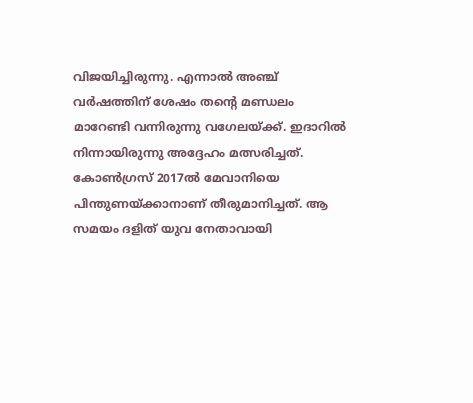വിജയിച്ചിരുന്നു. എന്നാല്‍ അഞ്ച് വര്‍ഷത്തിന് ശേഷം തന്റെ മണ്ഡലം മാറേണ്ടി വന്നിരുന്നു വഗേലയ്ക്ക്. ഇദാറില്‍ നിന്നായിരുന്നു അദ്ദേഹം മത്സരിച്ചത്. കോണ്‍ഗ്രസ് 2017ല്‍ മേവാനിയെ പിന്തുണയ്ക്കാനാണ് തീരുമാനിച്ചത്. ആ സമയം ദളിത് യുവ നേതാവായി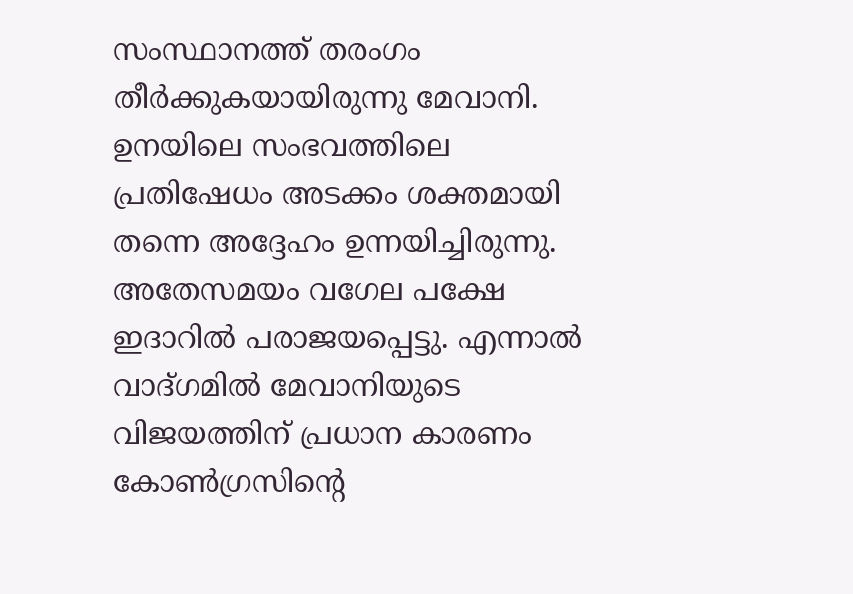സംസ്ഥാനത്ത് തരംഗം തീര്‍ക്കുകയായിരുന്നു മേവാനി. ഉനയിലെ സംഭവത്തിലെ പ്രതിഷേധം അടക്കം ശക്തമായി തന്നെ അദ്ദേഹം ഉന്നയിച്ചിരുന്നു. അതേസമയം വഗേല പക്ഷേ ഇദാറില്‍ പരാജയപ്പെട്ടു. എന്നാല്‍ വാദ്ഗമില്‍ മേവാനിയുടെ വിജയത്തിന് പ്രധാന കാരണം കോണ്‍ഗ്രസിന്റെ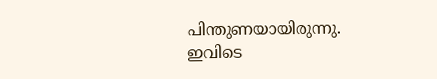പിന്തുണയായിരുന്നു. ഇവിടെ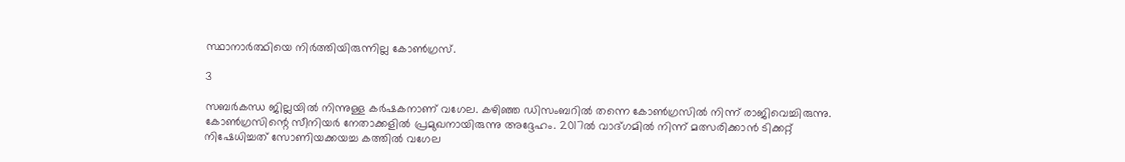സ്ഥാനാര്‍ത്ഥിയെ നിര്‍ത്തിയിരുന്നില്ല കോണ്‍ഗ്രസ്.

3

സബര്‍കന്ധ ജില്ലയില്‍ നിന്നുള്ള കര്‍ഷകനാണ് വഗേല. കഴിഞ്ഞ ഡിസംബറില്‍ തന്നെ കോണ്‍ഗ്രസില്‍ നിന്ന് രാജിവെച്ചിരുന്നു. കോണ്‍ഗ്രസിന്റെ സീനിയര്‍ നേതാക്കളില്‍ പ്രമുഖനായിരുന്നു അദ്ദേഹം. 2017ല്‍ വാദ്ഗമില്‍ നിന്ന് മത്സരിക്കാന്‍ ടിക്കറ്റ് നിഷേധിച്ചത് സോണിയക്കയച്ച കത്തില്‍ വഗേല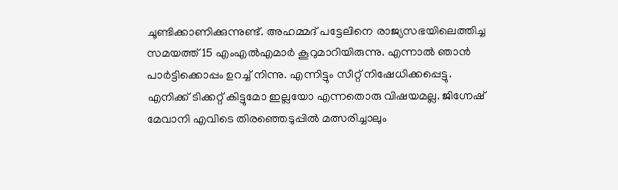ചൂണ്ടിക്കാണിക്കുന്നുണ്ട്. അഹമ്മദ് പട്ടേലിനെ രാജ്യസഭയിലെത്തിച്ച സമയത്ത് 15 എംഎല്‍എമാര്‍ കൂറുമാറിയിരുന്നു. എന്നാല്‍ ഞാന്‍ പാര്‍ട്ടിക്കൊപ്പം ഉറച്ച് നിന്നു. എന്നിട്ടും സീറ്റ് നിഷേധിക്കപ്പെട്ടു. എനിക്ക് ടിക്കറ്റ് കിട്ടുമോ ഇല്ലയോ എന്നതൊരു വിഷയമല്ല. ജിഗ്നേഷ് മേവാനി എവിടെ തിരഞ്ഞെടുപ്പില്‍ മത്സരിച്ചാലും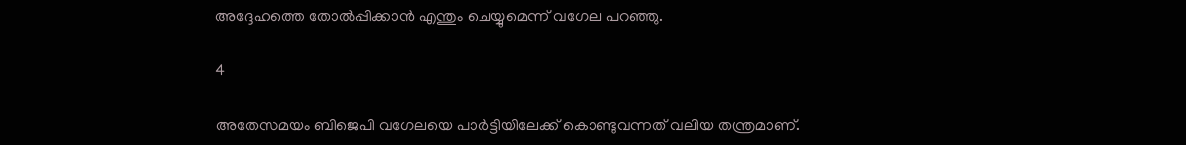അദ്ദേഹത്തെ തോല്‍പ്പിക്കാന്‍ എന്തും ചെയ്യുമെന്ന് വഗേല പറഞ്ഞു.

4

അതേസമയം ബിജെപി വഗേലയെ പാര്‍ട്ടിയിലേക്ക് കൊണ്ടുവന്നത് വലിയ തന്ത്രമാണ്.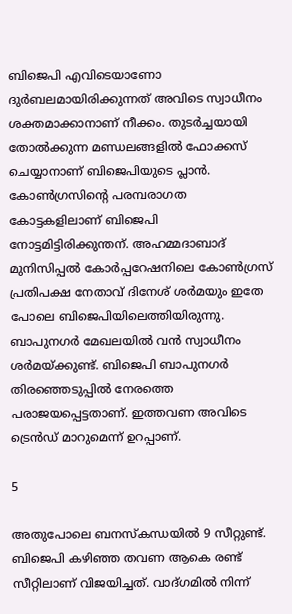ബിജെപി എവിടെയാണോ ദുര്‍ബലമായിരിക്കുന്നത് അവിടെ സ്വാധീനം ശക്തമാക്കാനാണ് നീക്കം. തുടര്‍ച്ചയായി തോല്‍ക്കുന്ന മണ്ഡലങ്ങളില്‍ ഫോക്കസ് ചെയ്യാനാണ് ബിജെപിയുടെ പ്ലാന്‍. കോണ്‍ഗ്രസിന്റെ പരമ്പരാഗത കോട്ടകളിലാണ് ബിജെപി നോട്ടമിട്ടിരിക്കുന്തന്. അഹമ്മദാബാദ് മുനിസിപ്പല്‍ കോര്‍പ്പറേഷനിലെ കോണ്‍ഗ്രസ് പ്രതിപക്ഷ നേതാവ് ദിനേശ് ശര്‍മയും ഇതേ പോലെ ബിജെപിയിലെത്തിയിരുന്നു. ബാപുനഗര്‍ മേഖലയില്‍ വന്‍ സ്വാധീനം ശര്‍മയ്ക്കുണ്ട്. ബിജെപി ബാപുനഗര്‍ തിരഞ്ഞെടുപ്പില്‍ നേരത്തെ പരാജയപ്പെട്ടതാണ്. ഇത്തവണ അവിടെ ട്രെന്‍ഡ് മാറുമെന്ന് ഉറപ്പാണ്.

5

അതുപോലെ ബനസ്‌കന്ധയില്‍ 9 സീറ്റുണ്ട്. ബിജെപി കഴിഞ്ഞ തവണ ആകെ രണ്ട് സീറ്റിലാണ് വിജയിച്ചത്. വാദ്ഗമില്‍ നിന്ന്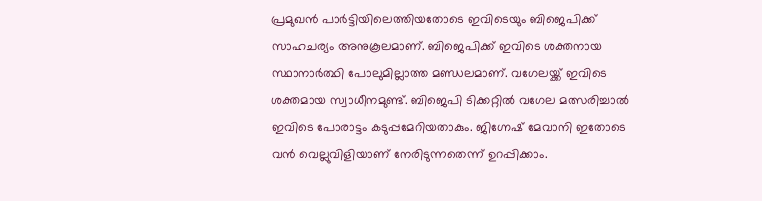പ്രമുഖന്‍ പാര്‍ട്ടിയിലെത്തിയതോടെ ഇവിടെയും ബിജെപിക്ക് സാഹചര്യം അനുകൂലമാണ്. ബിജെപിക്ക് ഇവിടെ ശക്തനായ സ്ഥാനാര്‍ത്ഥി പോലുമില്ലാത്ത മണ്ഡലമാണ്. വഗേലയ്ക്ക് ഇവിടെ ശക്തമായ സ്വാധീനമുണ്ട്. ബിജെപി ടിക്കറ്റില്‍ വഗേല മത്സരിച്ചാല്‍ ഇവിടെ പോരാട്ടം കടുപ്പമേറിയതാകും. ജിഗ്നേഷ് മേവാനി ഇതോടെ വന്‍ വെല്ലുവിളിയാണ് നേരിടുന്നതെന്ന് ഉറപ്പിക്കാം.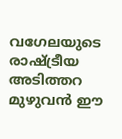വഗേലയുടെ രാഷ്ട്രീയ അടിത്തറ മുഴുവന്‍ ഈ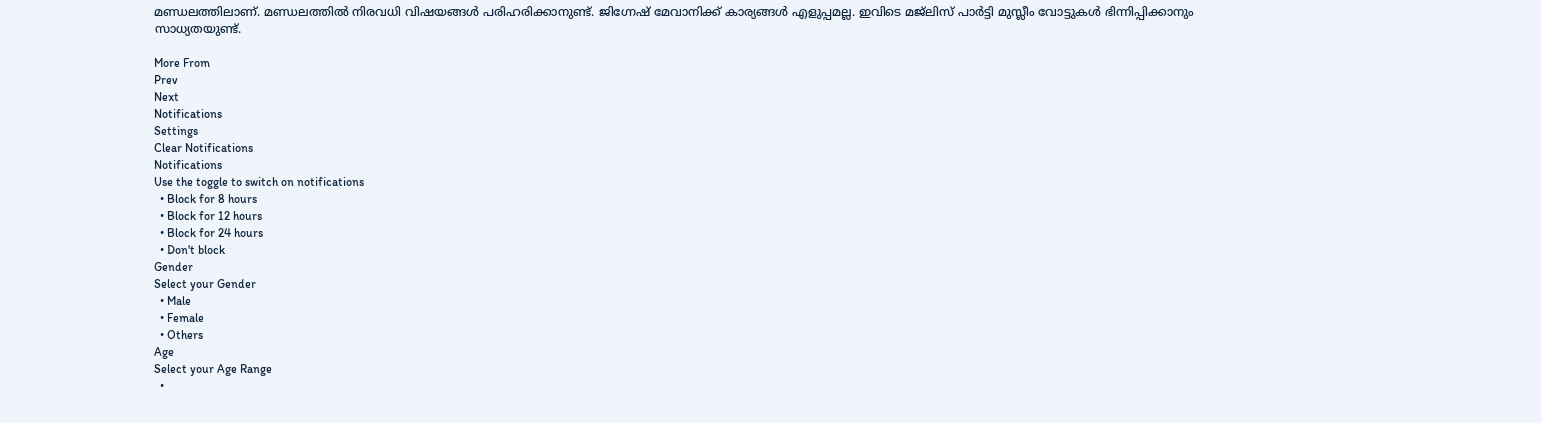മണ്ഡലത്തിലാണ്. മണ്ഡലത്തില്‍ നിരവധി വിഷയങ്ങള്‍ പരിഹരിക്കാനുണ്ട്. ജിഗ്നേഷ് മേവാനിക്ക് കാര്യങ്ങള്‍ എളുപ്പമല്ല. ഇവിടെ മജ്‌ലിസ് പാര്‍ട്ടി മുസ്ലീം വോട്ടുകള്‍ ഭിന്നിപ്പിക്കാനും സാധ്യതയുണ്ട്.

More From
Prev
Next
Notifications
Settings
Clear Notifications
Notifications
Use the toggle to switch on notifications
  • Block for 8 hours
  • Block for 12 hours
  • Block for 24 hours
  • Don't block
Gender
Select your Gender
  • Male
  • Female
  • Others
Age
Select your Age Range
  •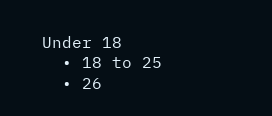Under 18
  • 18 to 25
  • 26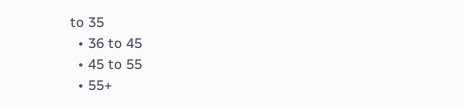to 35
  • 36 to 45
  • 45 to 55
  • 55+